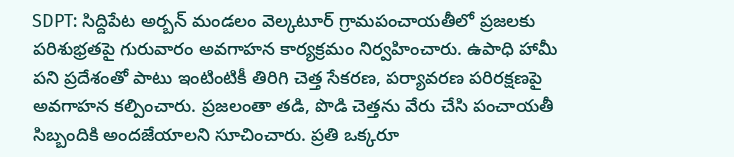SDPT: సిద్దిపేట అర్బన్ మండలం వెల్కటూర్ గ్రామపంచాయతీలో ప్రజలకు పరిశుభ్రతపై గురువారం అవగాహన కార్యక్రమం నిర్వహించారు. ఉపాధి హామీ పని ప్రదేశంతో పాటు ఇంటింటికీ తిరిగి చెత్త సేకరణ, పర్యావరణ పరిరక్షణపై అవగాహన కల్పించారు. ప్రజలంతా తడి, పొడి చెత్తను వేరు చేసి పంచాయతీ సిబ్బందికి అందజేయాలని సూచించారు. ప్రతి ఒక్కరూ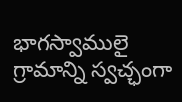భాగస్వాములై గ్రామాన్ని స్వచ్ఛంగా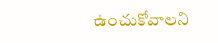ఉంచుకోవాలని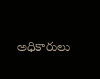అధికారులు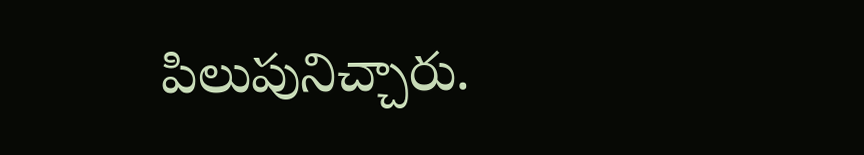పిలుపునిచ్చారు.